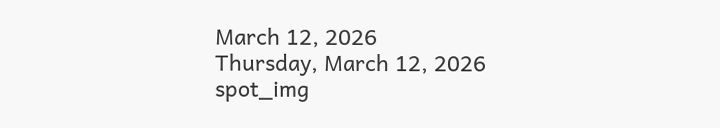March 12, 2026
Thursday, March 12, 2026
spot_img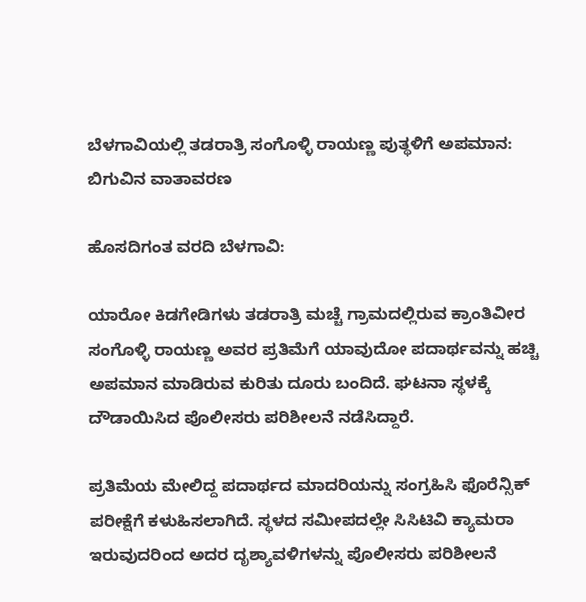ಬೆಳಗಾವಿಯಲ್ಲಿ ತಡರಾತ್ರಿ ಸಂಗೊಳ್ಳಿ ರಾಯಣ್ಣ ಪುತ್ಥಳಿಗೆ ಅಪಮಾನ: ಬಿಗುವಿನ ವಾತಾವರಣ

ಹೊಸದಿಗಂತ ವರದಿ ಬೆಳಗಾವಿ:

ಯಾರೋ ಕಿಡಗೇಡಿಗಳು ತಡರಾತ್ರಿ ಮಚ್ಚೆ ಗ್ರಾಮದಲ್ಲಿರುವ ಕ್ರಾಂತಿವೀರ ಸಂಗೊಳ್ಳಿ ರಾಯಣ್ಣ ಅವರ ಪ್ರತಿಮೆಗೆ‌ ಯಾವುದೋ ಪದಾರ್ಥವನ್ನು ಹಚ್ಚಿ ಅಪಮಾನ‌ ಮಾಡಿರುವ ಕುರಿತು ದೂರು ಬಂದಿದೆ. ಘಟನಾ ಸ್ಥಳಕ್ಕೆ‌ ದೌಡಾಯಿಸಿದ ಪೊಲೀಸರು ಪರಿಶೀಲನೆ ನಡೆಸಿದ್ದಾರೆ.

ಪ್ರತಿಮೆಯ ಮೇಲಿದ್ದ ಪದಾರ್ಥದ ಮಾದರಿಯನ್ನು ಸಂಗ್ರಹಿಸಿ ಫೊರೆನ್ಸಿಕ್ ಪರೀಕ್ಷೆಗೆ ಕಳುಹಿಸಲಾಗಿದೆ. ಸ್ಥಳದ ಸಮೀಪದಲ್ಲೇ ಸಿಸಿಟಿವಿ ಕ್ಯಾಮರಾ ಇರುವುದರಿಂದ ಅದರ ದೃಶ್ಯಾವಳಿಗಳನ್ನು ಪೊಲೀಸರು ಪರಿಶೀಲನೆ‌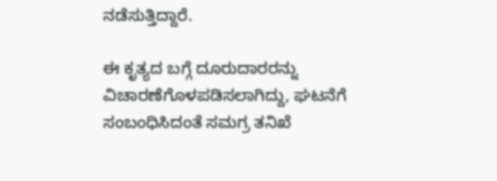ನಡೆಸುತ್ತಿದ್ದಾರೆ.

ಈ‌ ಕೃತ್ಯದ ಬಗ್ಗೆ ದೂರುದಾರರನ್ನು ವಿಚಾರಣೆಗೊಳಪಡಿಸಲಾಗಿದ್ದು, ಘಟನೆಗೆ ಸಂಬಂಧಿಸಿದಂತೆ ಸಮಗ್ರ ತನಿಖೆ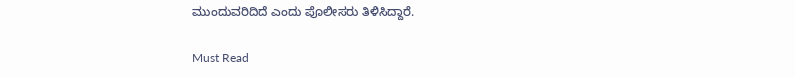ಮುಂದುವರಿದಿದೆ ಎಂದು ಪೊಲೀಸರು ತಿಳಿಸಿದ್ದಾರೆ.

Must Read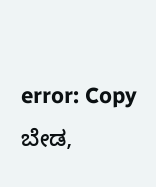error: Copy ಬೇಡ,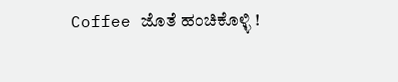Coffee ಜೊತೆ ಹಂಚಿಕೊಳ್ಳಿ !